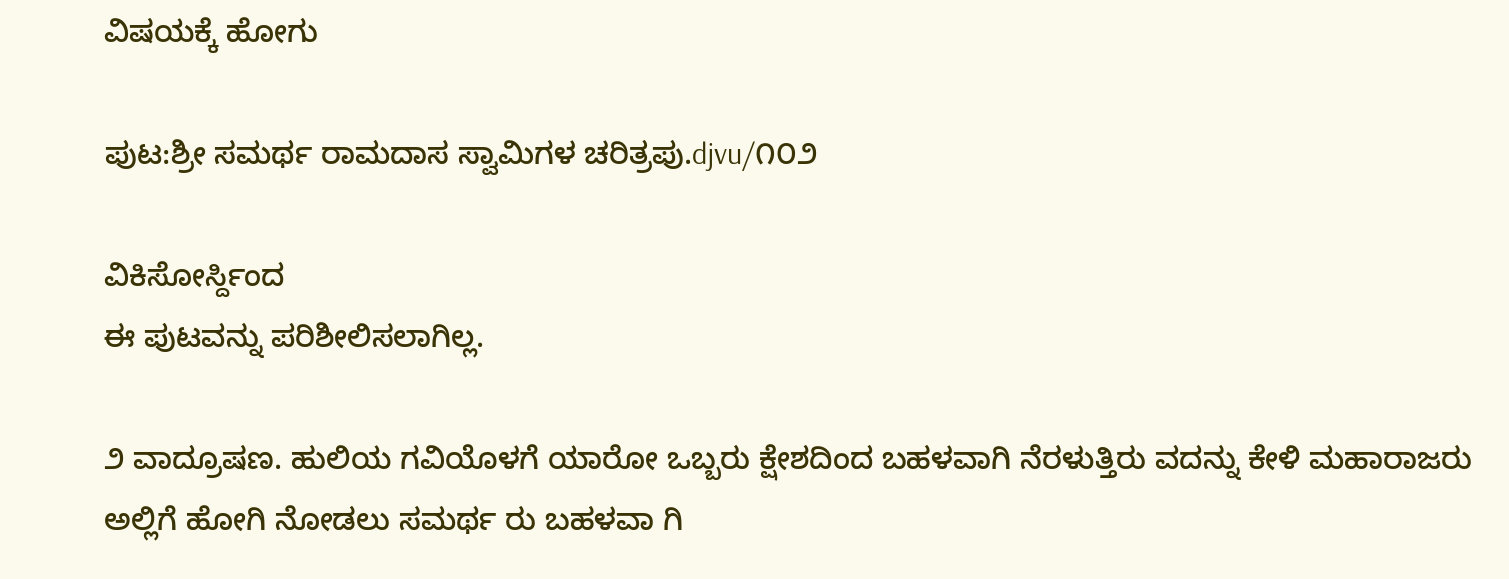ವಿಷಯಕ್ಕೆ ಹೋಗು

ಪುಟ:ಶ್ರೀ ಸಮರ್ಥ ರಾಮದಾಸ ಸ್ವಾಮಿಗಳ ಚರಿತ್ರಪು.djvu/೧೦೨

ವಿಕಿಸೋರ್ಸ್ದಿಂದ
ಈ ಪುಟವನ್ನು ಪರಿಶೀಲಿಸಲಾಗಿಲ್ಲ.

೨ ವಾದ್ರೂಷಣ. ಹುಲಿಯ ಗವಿಯೊಳಗೆ ಯಾರೋ ಒಬ್ಬರು ಕ್ಷೇಶದಿಂದ ಬಹಳವಾಗಿ ನೆರಳುತ್ತಿರು ವದನ್ನು ಕೇಳಿ ಮಹಾರಾಜರು ಅಲ್ಲಿಗೆ ಹೋಗಿ ನೋಡಲು ಸಮರ್ಥ ರು ಬಹಳವಾ ಗಿ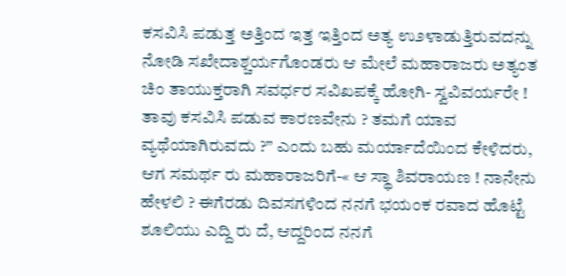ಕಸವಿಸಿ ಪಡುತ್ತ ಅತ್ತಿಂದ ಇತ್ತ ಇತ್ತಿಂದ ಅತ್ಯ ಉ೨ಳಾಡುತ್ತಿರುವದನ್ನು ನೋಡಿ ಸಖೇದಾಶ್ಚರ್ಯಗೊಂಡರು ಆ ಮೇಲೆ ಮಹಾರಾಜರು ಅತ್ಯಂತ ಚಿಂ ತಾಯುಕ್ತರಾಗಿ ಸವರ್ಧರ ಸವಿಖಪಕ್ಕೆ ಹೋಗಿ- ಸ್ವವಿವರ್ಯರೇ ! ತಾವು ಕಸವಿಸಿ ಪಡುವ ಕಾರಣವೇನು ? ತಮಗೆ ಯಾವ ವ್ಯಥೆಯಾಗಿರುವದು ?” ಎಂದು ಬಹು ಮರ್ಯಾದೆಯಿಂದ ಕೇಳಿದರು, ಆಗ ಸಮರ್ಥ ರು ಮಹಾರಾಜರಿಗೆ-« ಆ ಸ್ಥಾ ಶಿವರಾಯಣ ! ನಾನೇನು ಹೇಳಲಿ ? ಈಗೆರಡು ದಿವಸಗಳಿಂದ ನನಗೆ ಭಯಂಕ ರವಾದ ಹೊಟ್ಟೆ ಶೂಲಿಯು ಎದ್ದಿ ರು ದೆ, ಆದ್ದರಿಂದ ನನಗೆ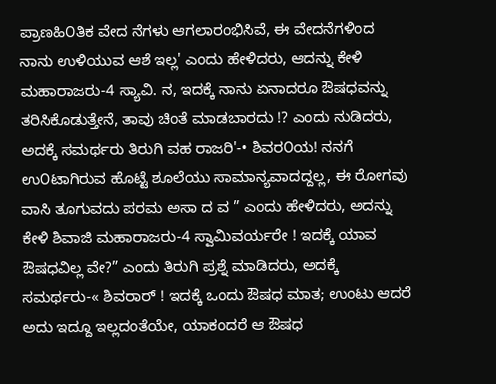ಪ್ರಾಣಹಿ೦ತಿಕ ವೇದ ನೆಗಳು ಆಗಲಾರಂಭಿಸಿವೆ, ಈ ವೇದನೆಗಳಿಂದ ನಾನು ಉಳಿಯುವ ಆಶೆ ಇಲ್ಲ' ಎಂದು ಹೇಳಿದರು, ಆದನ್ನು ಕೇಳಿ ಮಹಾರಾಜರು-4 ಸ್ಯಾವಿ. ನ, ಇದಕ್ಕೆ ನಾನು ಏನಾದರೂ ಔಷಧವನ್ನು ತರಿಸಿಕೊಡುತ್ತೇನೆ, ತಾವು ಚಿಂತೆ ಮಾಡಬಾರದು !? ಎಂದು ನುಡಿದರು, ಅದಕ್ಕೆ ಸಮರ್ಥರು ತಿರುಗಿ ವಹ ರಾಜರಿ'-• ಶಿವರ೦ಯ! ನನಗೆ ಉ೦ಟಾಗಿರುವ ಹೊಟ್ಟೆ ಶೂಲೆಯು ಸಾಮಾನ್ಯವಾದದ್ದಲ್ಲ, ಈ ರೋಗವು ವಾಸಿ ತೂಗುವದು ಪರಮ ಅಸಾ ದ ವ ” ಎಂದು ಹೇಳಿದರು, ಅದನ್ನು ಕೇಳಿ ಶಿವಾಜಿ ಮಹಾರಾಜರು-4 ಸ್ವಾಮಿವರ್ಯರೇ ! ಇದಕ್ಕೆ ಯಾವ ಔಷಧವಿಲ್ಲ ವೇ?” ಎಂದು ತಿರುಗಿ ಪ್ರಶ್ನೆ ಮಾಡಿದರು, ಅದಕ್ಕೆ ಸಮರ್ಥರು-« ಶಿವರಾರ್‌ ! ಇದಕ್ಕೆ ಒಂದು ಔಷಧ ಮಾತ; ಉಂಟು ಆದರೆ ಅದು ಇದ್ದೂ ಇಲ್ಲದಂತೆಯೇ, ಯಾಕಂದರೆ ಆ ಔಷಧ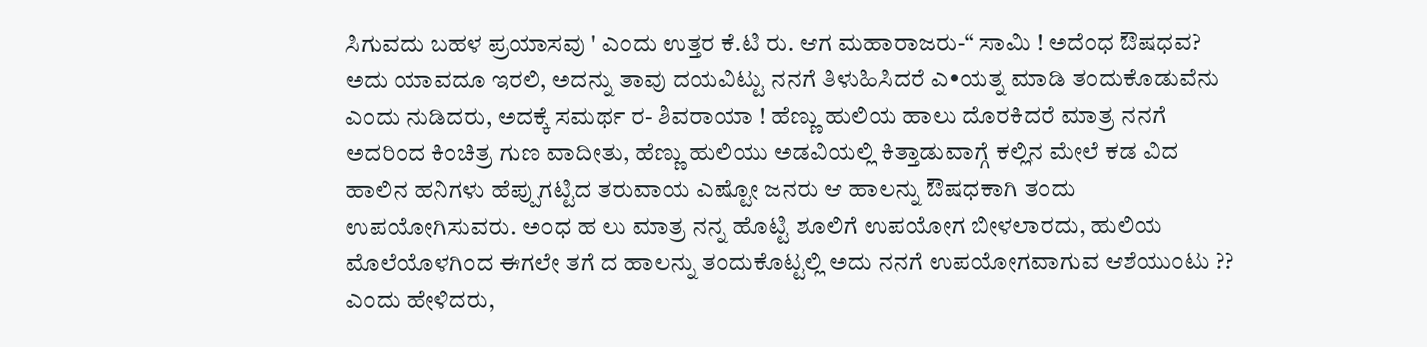ಸಿಗುವದು ಬಹಳ ಪ್ರಯಾಸವು ' ಎಂದು ಉತ್ತರ ಕೆ.ಟಿ ರು. ಆಗ ಮಹಾರಾಜರು-“ ಸಾಮಿ ! ಅದೆಂಧ ಔಷಧವ? ಅದು ಯಾವದೂ ಇರಲಿ, ಅದನ್ನು ತಾವು ದಯವಿಟ್ಟು ನನಗೆ ತಿಳುಹಿಸಿದರೆ ಎ•ಯತ್ನ ಮಾಡಿ ತಂದುಕೊಡುವೆನು ಎಂದು ನುಡಿದರು, ಅದಕ್ಕೆ ಸಮರ್ಥ ರ- ಶಿವರಾಯಾ ! ಹೆಣ್ಣು ಹುಲಿಯ ಹಾಲು ದೊರಕಿದರೆ ಮಾತ್ರ ನನಗೆ ಅದರಿಂದ ಕಿಂಚಿತ್ರ ಗುಣ ವಾದೀತು, ಹೆಣ್ಣು ಹುಲಿಯು ಅಡವಿಯಲ್ಲಿ ಕಿತ್ತಾಡುವಾಗ್ಗೆ ಕಲ್ಲಿನ ಮೇಲೆ ಕಡ ವಿದ ಹಾಲಿನ ಹನಿಗಳು ಹೆಪ್ಪುಗಟ್ಟಿದ ತರುವಾಯ ಎಷ್ಟೋ ಜನರು ಆ ಹಾಲನ್ನು ಔಷಧಕಾಗಿ ತಂದು ಉಪಯೋಗಿಸುವರು. ಅ೦ಧ ಹ ಲು ಮಾತ್ರ ನನ್ನ ಹೊಟ್ಟಿ ಶೂಲಿಗೆ ಉಪಯೋಗ ಬೀಳಲಾರದು, ಹುಲಿಯ ಮೊಲೆಯೊಳಗಿಂದ ಈಗಲೇ ತಗೆ ದ ಹಾಲನ್ನು ತಂದುಕೊಟ್ಟಲ್ಲಿ ಅದು ನನಗೆ ಉಪಯೋಗವಾಗುವ ಆಶೆಯುಂಟು ?? ಎಂದು ಹೇಳಿದರು,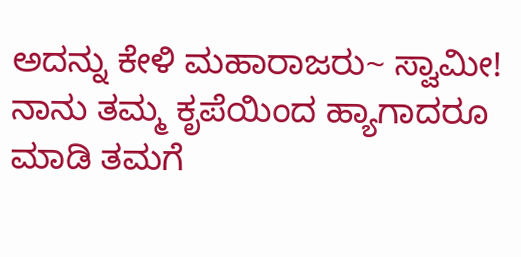ಅದನ್ನು ಕೇಳಿ ಮಹಾರಾಜರು~ ಸ್ವಾಮೀ! ನಾನು ತಮ್ಮ ಕೃಪೆಯಿಂದ ಹ್ಯಾಗಾದರೂ ಮಾಡಿ ತಮಗೆ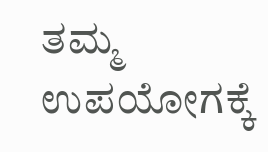ತಮ್ಮ ಉಪಯೋಗಕ್ಕೆ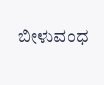ಬೀಳುವಂಧ